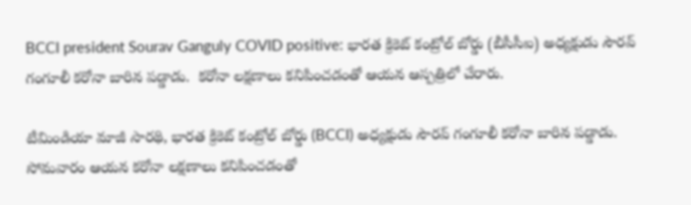BCCI president Sourav Ganguly COVID positive: భారత క్రికెట్ కంట్రోల్ బోర్డు (బీసీసీఐ) అధ్యక్షుడు సౌరవ్ గంగూలీ కరోనా బారిన పడ్డాడు.  కరోనా లక్షణాలు కనిపించడంతో ఆయన ఆస్పత్రిలో చేరారు.

టీమిండియా మాజీ సారథి, భారత క్రికెట్ కంట్రోల్ బోర్డు (BCCI) అధ్యక్షుడు సౌరవ్ గంగూలీ కరోనా బారిన పడ్డాడు. సోమవారం ఆయన కరోనా లక్షణాలు కనిపించడంతో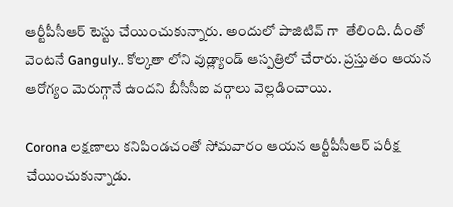ఆర్టీపీసీఆర్ టెస్టు చేయించుకున్నారు. అందులో పాజిటివ్ గా  తేలింది. దీంతో వెంటనే Ganguly.. కోల్కతా లోని వుడ్ల్యాండ్ ఆస్పత్రిలో చేరారు. ప్రస్తుతం ఆయన ఆరోగ్యం మెరుగ్గానే ఉందని బీసీసీఐ వర్గాలు వెల్లడించాయి.

Corona లక్షణాలు కనిపిండచంతో సోమవారం ఆయన ఆర్టీపీసీఆర్ పరీక్ష చేయించుకున్నాడు.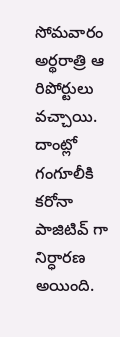సోమవారం అర్థరాత్రి ఆ రిపోర్టులు వచ్చాయి. దాంట్లో గంగూలీకి కరోనా  పాజిటివ్ గా  నిర్ధారణ అయింది.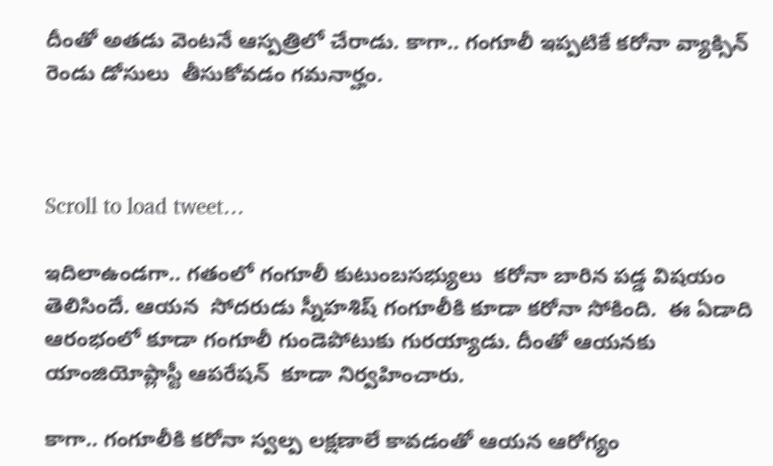దీంతో అతడు వెంటనే ఆస్పత్రిలో చేరాడు. కాగా.. గంగూలీ ఇప్పటికే కరోనా వ్యాక్సిన్ రెండు డోసులు  తీసుకోవడం గమనార్హం.



Scroll to load tweet…

ఇదిలాఉండగా.. గతంలో గంగూలీ కుటుంబసభ్యులు  కరోనా బారిన పడ్డ విషయం తెలిసిందే. ఆయన  సోదరుడు స్నీహశిష్ గంగూలీకి కూడా కరోనా సోకింది.  ఈ ఏడాది ఆరంభంలో కూడా గంగూలీ గుండెపోటుకు గురయ్యాడు. దీంతో ఆయనకు యాంజియోప్లాస్టీ ఆపరేషన్  కూడా నిర్వహించారు.

కాగా.. గంగూలీకి కరోనా స్వల్ప లక్షణాలే కావడంతో ఆయన ఆరోగ్యం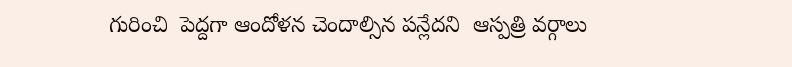గురించి  పెద్దగా ఆందోళన చెందాల్సిన పన్లేదని  ఆస్పత్రి వర్గాలు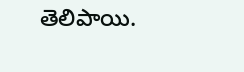తెలిపాయి.